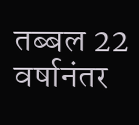तब्बल 22 वर्षानंतर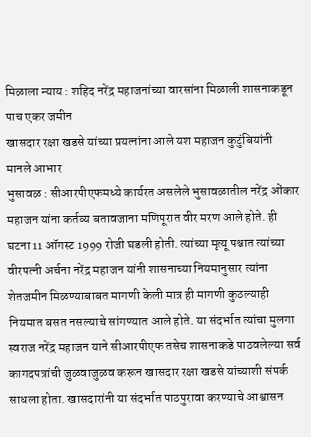मिळाला न्याय : शहिद नरेंद्र महाजनांच्या वारसांना मिळाली शासनाकडून पाच एकर जमीन
खासदार रक्षा खडसे यांच्या प्रयत्नांना आले यश महाजन कुटुंबियांनी मानले आभार
भुसावळ : सीआरपीएफमध्ये कार्यरत असलेले भुसावळातील नरेंद्र ओंकार महाजन यांना कर्तव्य बतावजाना मणिपूरात वीर मरण आले होते. ही घटना 11 ऑगस्ट 1999 रोजी घडली होती. त्यांच्या मृत्यू पश्चात त्यांच्या वीरपत्नी अर्चना नरेंद्र महाजन यांनी शासनाच्या नियमानुसार त्यांना शेतजमीन मिळण्याबाबत मागणी केली मात्र ही मागणी कुठल्याही नियमात बसत नसल्याचे सांगण्यात आले होते. या संदर्भात त्यांचा मुलगा स्वराज नरेंद्र महाजन याने सीआरपीएफ तसेच शासनाकडे पाठवलेल्या सर्व कागदपत्रांची जुळवाजुळव करून खासदार रक्षा खडसे यांच्याशी संपर्क साधला होता. खासदारांनी या संदर्भात पाठपुरावा करण्याचे आश्वासन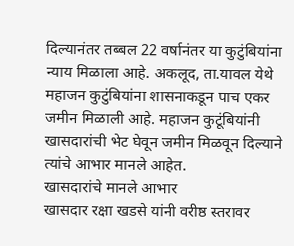दिल्यानंतर तब्बल 22 वर्षानंतर या कुटुंबियांना न्याय मिळाला आहे. अकलूद, ता.यावल येथे महाजन कुटुंबियांना शासनाकडून पाच एकर जमीन मिळाली आहे. महाजन कुटूंबियांनी खासदारांची भेट घेवून जमीन मिळवून दिल्याने त्यांचे आभार मानले आहेत.
खासदारांचे मानले आभार
खासदार रक्षा खडसे यांनी वरीष्ठ स्तरावर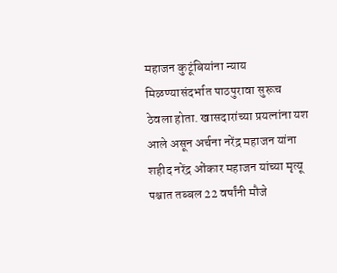महाजन कुटूंबियांना न्याय मिळण्यासंदर्भात पाठपुरावा सुरूच ठेवला होता. खासदारांच्या प्रयत्नांना यश आले असून अर्चना नरेंद्र महाजन यांना शहीद नरेंद्र ओंकार महाजन यांच्या मृत्यू पश्चात तब्बल 22 वर्षांनी मौजे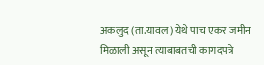अकलुद (ता.यावल) येथे पाच एकर जमीन मिळाली असून त्याबाबतची कागदपत्रे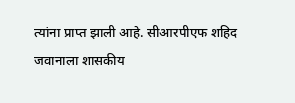त्यांना प्राप्त झाली आहे. सीआरपीएफ शहिद जवानाला शासकीय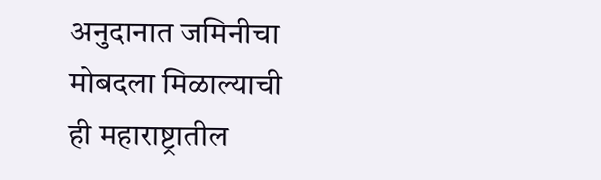अनुदानात जमिनीचा मोबदला मिळाल्याची ही महाराष्ट्रातील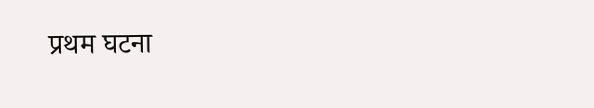प्रथम घटना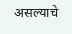असल्याचे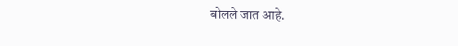बोलले जात आहे.